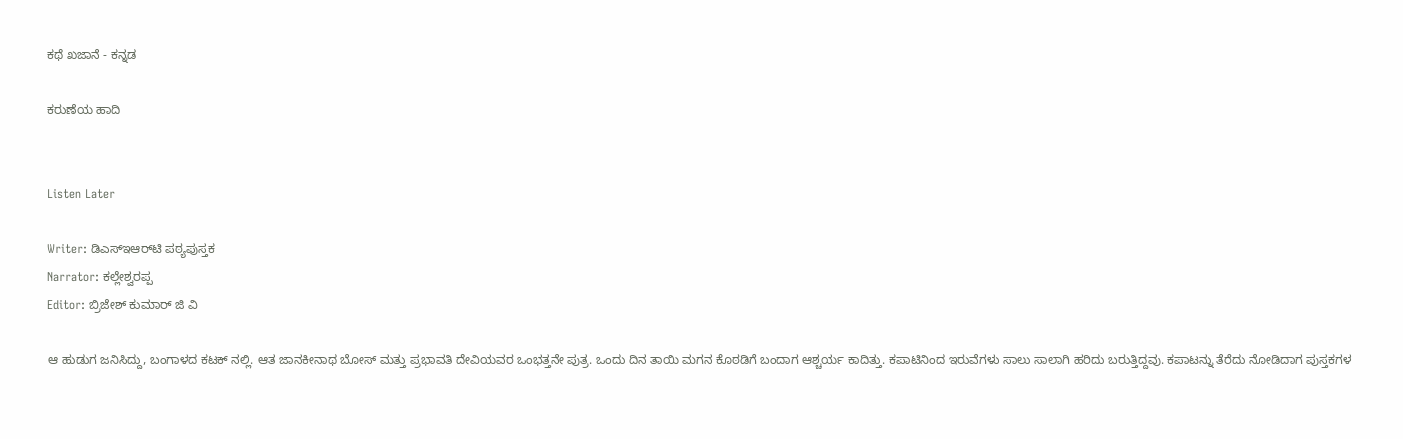ಕಥೆ ಖಜಾನೆ - ಕನ್ನಡ

ಕರುಣೆಯ ಹಾದಿ


Listen Later

Writer: ಡಿಎಸ್‌ಇಆರ್‌ಟಿ ಪಠ್ಯಪುಸ್ತಕ
Narrator: ಕಲ್ಲೇಶ್ವರಪ್ಪ
Editor: ಬ್ರಿಜೇಶ್ ಕುಮಾರ್ ಜಿ ವಿ

ಆ ಹುಡುಗ ಜನಿಸಿದ್ದು, ಬಂಗಾಳದ ಕಟಕ್ ನಲ್ಲಿ. ಆತ ಜಾನಕೀನಾಥ ಬೋಸ್ ಮತ್ತು ಪ್ರಭಾವತಿ ದೇವಿಯವರ ಒಂಭತ್ತನೇ ಪುತ್ರ. ಒಂದು ದಿನ ತಾಯಿ ಮಗನ ಕೊಠಡಿಗೆ ಬಂದಾಗ ಆಶ್ಚರ್ಯ ಕಾದಿತ್ತು. ಕಪಾಟಿನಿಂದ ಇರುವೆಗಳು ಸಾಲು ಸಾಲಾಗಿ ಹರಿದು ಬರುತ್ತಿದ್ದವು. ಕಪಾಟನ್ನು ತೆರೆದು ನೋಡಿದಾಗ ಪುಸ್ತಕಗಳ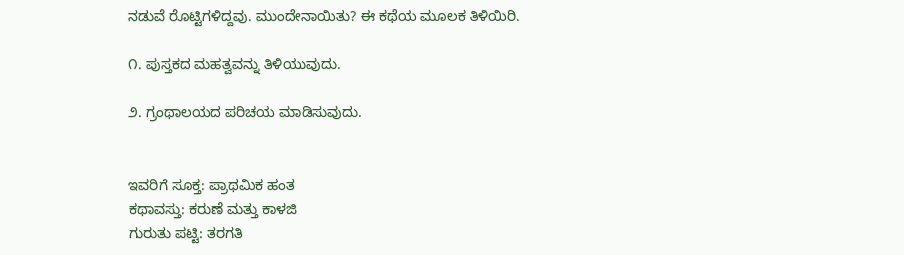ನಡುವೆ ರೊಟ್ಟಿಗಳಿದ್ದವು. ಮುಂದೇನಾಯಿತು? ಈ ಕಥೆಯ ಮೂಲಕ ತಿಳಿಯಿರಿ.

೧. ಪುಸ್ತಕದ ಮಹತ್ವವನ್ನು ತಿಳಿಯುವುದು.

೨. ಗ್ರಂಥಾಲಯದ ಪರಿಚಯ ಮಾಡಿಸುವುದು.


ಇವರಿಗೆ ಸೂಕ್ತ: ಪ್ರಾಥಮಿಕ ಹಂತ
ಕಥಾವಸ್ತು: ಕರುಣೆ ಮತ್ತು ಕಾಳಜಿ
ಗುರುತು ಪಟ್ಟಿ: ತರಗತಿ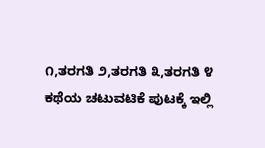೧,ತರಗತಿ ೨,ತರಗತಿ ೩,ತರಗತಿ ೪
ಕಥೆಯ ಚಟುವಟಿಕೆ ಪುಟಕ್ಕೆ ಇಲ್ಲಿ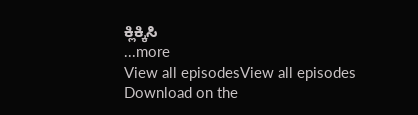ಕ್ಲಿಕ್ಕಿಸಿ
...more
View all episodesView all episodes
Download on the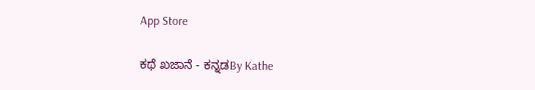App Store

ಕಥೆ ಖಜಾನೆ - ಕನ್ನಡBy Kathe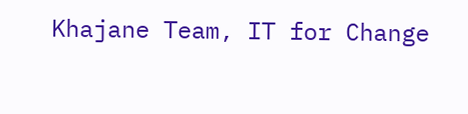Khajane Team, IT for Change